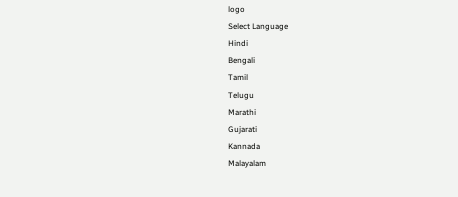logo
Select Language
Hindi
Bengali
Tamil
Telugu
Marathi
Gujarati
Kannada
Malayalam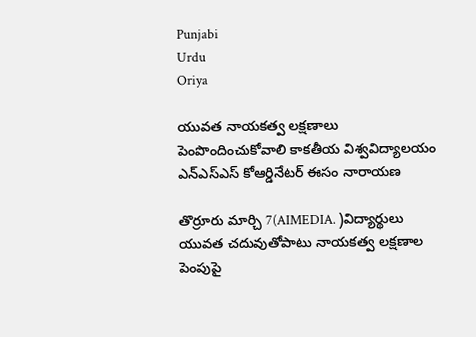Punjabi
Urdu
Oriya

యువత నాయకత్వ లక్షణాలు పెంపొందించుకోవాలి కాకతీయ విశ్వవిద్యాలయం ఎన్ఎస్ఎస్ కోఆర్డినేటర్ ఈసం నారాయణ

తొర్రూరు మార్చి 7(AIMEDIA. )విద్యార్థులు యువత చదువుతోపాటు నాయకత్వ లక్షణాల పెంపుపై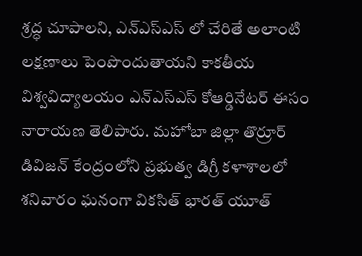శ్రద్ధ చూపాలని, ఎన్ఎస్ఎస్ లో చేరితే అలాంటి లక్షణాలు పెంపొందుతాయని కాకతీయ విశ్వవిద్యాలయం ఎన్ఎస్ఎస్ కోఆర్డినేటర్ ఈసం నారాయణ తెలిపారు. మహోబా జిల్లా తొర్రూర్ డివిజన్ కేంద్రంలోని ప్రభుత్వ డిగ్రీ కళాశాలలో శనివారం ఘనంగా వికసిత్ భారత్ యూత్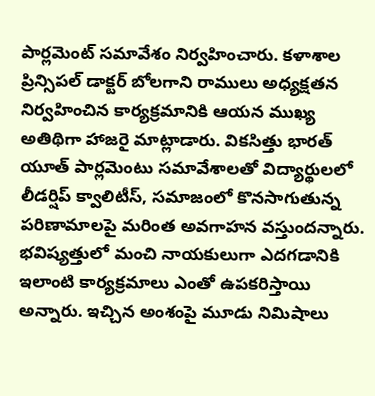పార్లమెంట్ సమావేశం నిర్వహించారు. కళాశాల ప్రిన్సిపల్ డాక్టర్ బోలగాని రాములు అధ్యక్షతన నిర్వహించిన కార్యక్రమానికి ఆయన ముఖ్య అతిథిగా హాజరై మాట్లాడారు. వికసిత్తు భారత్ యూత్ పార్లమెంటు సమావేశాలతో విద్యార్థులలో లీడర్షిప్ క్వాలిటీస్, సమాజంలో కొనసాగుతున్న పరిణామాలపై మరింత అవగాహన వస్తుందన్నారు. భవిష్యత్తులో మంచి నాయకులుగా ఎదగడానికి ఇలాంటి కార్యక్రమాలు ఎంతో ఉపకరిస్తాయి అన్నారు. ఇచ్చిన అంశంపై మూడు నిమిషాలు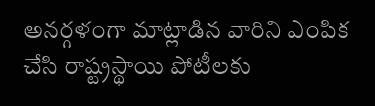అనర్గళంగా మాట్లాడిన వారిని ఎంపిక చేసి రాష్ట్రస్థాయి పోటీలకు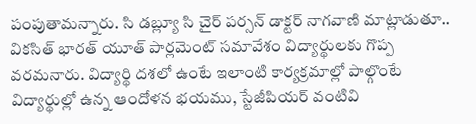పంపుతామన్నారు. సి డబ్ల్యూ సి చైర్ పర్సన్ డాక్టర్ నాగవాణి మాట్లాడుతూ.. వికసిత్ భారత్ యూత్ పార్లమెంట్ సమావేశం విద్యార్థులకు గొప్ప వరమనారు. విద్యార్థి దశలో ఉంటే ఇలాంటి కార్యక్రమాల్లో పాల్గొంటే విద్యార్థుల్లో ఉన్న ఆందోళన భయము, స్టేజీపియర్ వంటివి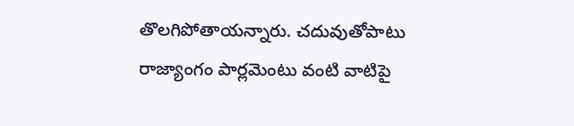తొలగిపోతాయన్నారు. చదువుతోపాటు రాజ్యాంగం పార్లమెంటు వంటి వాటిపై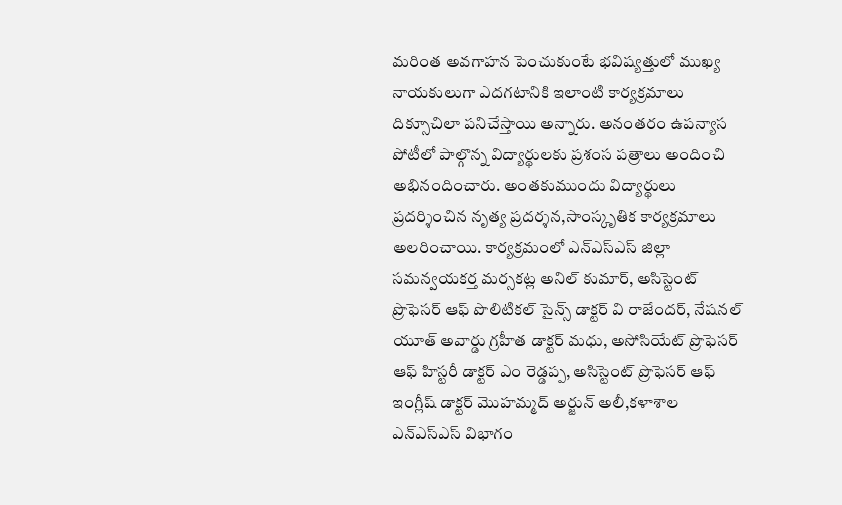మరింత అవగాహన పెంచుకుంటే భవిష్యత్తులో ముఖ్య నాయకులుగా ఎదగటానికి ఇలాంటి కార్యక్రమాలు దిక్సూచిలా పనిచేస్తాయి అన్నారు. అనంతరం ఉపన్యాస పోటీలో పాల్గొన్న విద్యార్థులకు ప్రశంస పత్రాలు అందించి అభినందించారు. అంతకుముందు విద్యార్థులు ప్రదర్శించిన నృత్య ప్రదర్శన,సాంస్కృతిక కార్యక్రమాలు అలరించాయి. కార్యక్రమంలో ఎన్ఎస్ఎస్ జిల్లా సమన్వయకర్త మర్సకట్ల అనిల్ కుమార్, అసిస్టెంట్ ప్రొఫెసర్ ఆఫ్ పొలిటికల్ సైన్స్ డాక్టర్ వి రాజేందర్, నేషనల్ యూత్ అవార్డు గ్రహీత డాక్టర్ మధు, అసోసియేట్ ప్రొఫెసర్ ఆఫ్ హిస్టరీ డాక్టర్ ఎం రెడ్డప్ప, అసిస్టెంట్ ప్రొఫెసర్ ఆఫ్ ఇంగ్లీష్ డాక్టర్ మొహమ్మద్ అర్జున్ అలీ,కళాశాల ఎన్ఎస్ఎస్ విభాగం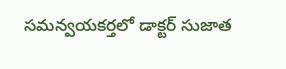సమన్వయకర్తలో డాక్టర్ సుజాత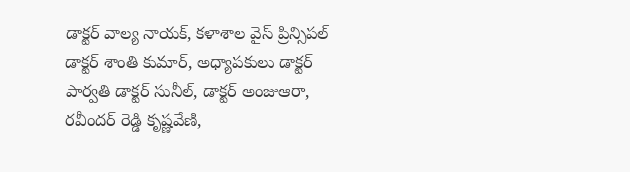డాక్టర్ వాల్య నాయక్, కళాశాల వైస్ ప్రిన్సిపల్ డాక్టర్ శాంతి కుమార్, అధ్యాపకులు డాక్టర్ పార్వతి డాక్టర్ సునీల్, డాక్టర్ అంజుఆరా, రవీందర్ రెడ్డి కృష్ణవేణి,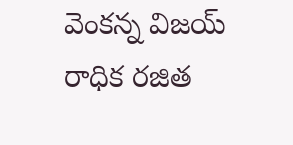వెంకన్న విజయ్ రాధిక రజిత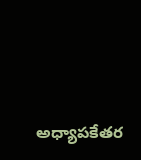అధ్యాపకేతర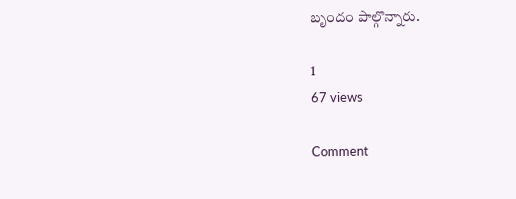బృందం పాల్గొన్నారు.

1
67 views

Comment